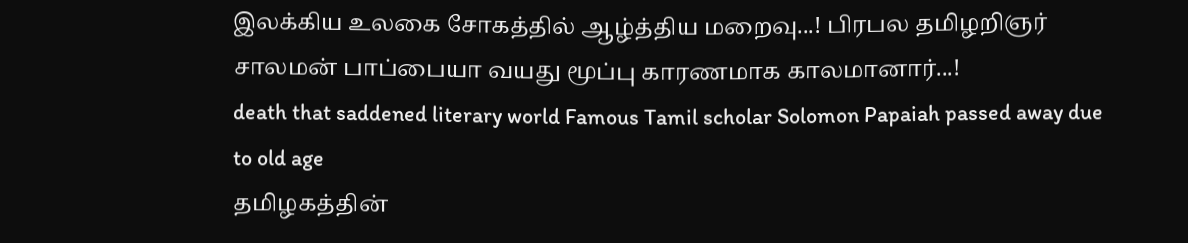இலக்கிய உலகை சோகத்தில் ஆழ்த்திய மறைவு...! பிரபல தமிழறிஞர் சாலமன் பாப்பையா வயது மூப்பு காரணமாக காலமானார்...!
death that saddened literary world Famous Tamil scholar Solomon Papaiah passed away due to old age
தமிழகத்தின்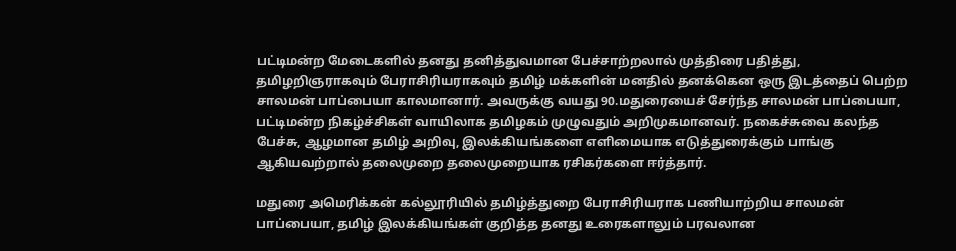பட்டிமன்ற மேடைகளில் தனது தனித்துவமான பேச்சாற்றலால் முத்திரை பதித்து, தமிழறிஞராகவும் பேராசிரியராகவும் தமிழ் மக்களின் மனதில் தனக்கென ஒரு இடத்தைப் பெற்ற சாலமன் பாப்பையா காலமானார். அவருக்கு வயது 90.மதுரையைச் சேர்ந்த சாலமன் பாப்பையா, பட்டிமன்ற நிகழ்ச்சிகள் வாயிலாக தமிழகம் முழுவதும் அறிமுகமானவர். நகைச்சுவை கலந்த பேச்சு, ஆழமான தமிழ் அறிவு, இலக்கியங்களை எளிமையாக எடுத்துரைக்கும் பாங்கு ஆகியவற்றால் தலைமுறை தலைமுறையாக ரசிகர்களை ஈர்த்தார்.

மதுரை அமெரிக்கன் கல்லூரியில் தமிழ்த்துறை பேராசிரியராக பணியாற்றிய சாலமன் பாப்பையா, தமிழ் இலக்கியங்கள் குறித்த தனது உரைகளாலும் பரவலான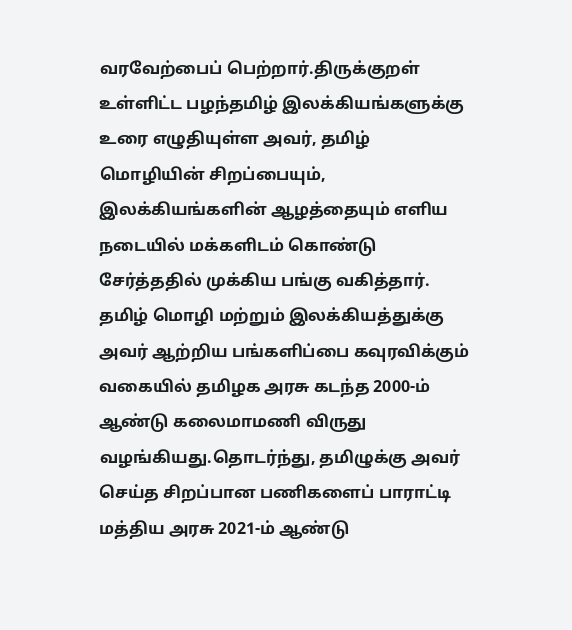வரவேற்பைப் பெற்றார்.திருக்குறள் உள்ளிட்ட பழந்தமிழ் இலக்கியங்களுக்கு உரை எழுதியுள்ள அவர், தமிழ் மொழியின் சிறப்பையும், இலக்கியங்களின் ஆழத்தையும் எளிய நடையில் மக்களிடம் கொண்டு சேர்த்ததில் முக்கிய பங்கு வகித்தார்.
தமிழ் மொழி மற்றும் இலக்கியத்துக்கு அவர் ஆற்றிய பங்களிப்பை கவுரவிக்கும் வகையில் தமிழக அரசு கடந்த 2000-ம் ஆண்டு கலைமாமணி விருது வழங்கியது.தொடர்ந்து, தமிழுக்கு அவர் செய்த சிறப்பான பணிகளைப் பாராட்டி மத்திய அரசு 2021-ம் ஆண்டு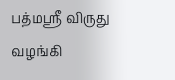பத்மஸ்ரீ விருது வழங்கி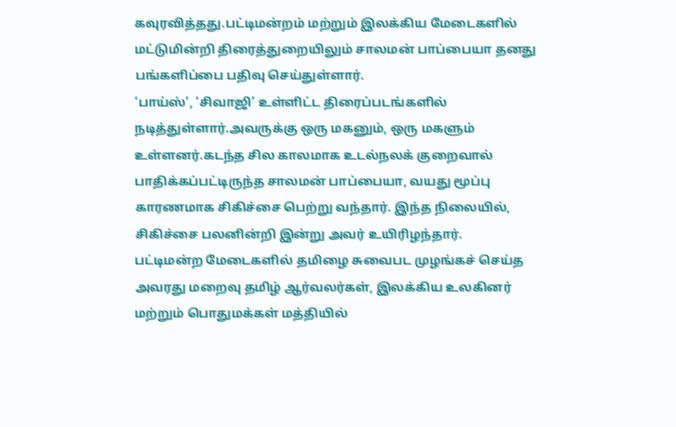கவுரவித்தது.பட்டிமன்றம் மற்றும் இலக்கிய மேடைகளில் மட்டுமின்றி திரைத்துறையிலும் சாலமன் பாப்பையா தனது பங்களிப்பை பதிவு செய்துள்ளார்.
‘பாய்ஸ்’, ‘சிவாஜி’ உள்ளிட்ட திரைப்படங்களில் நடித்துள்ளார்.அவருக்கு ஒரு மகனும், ஒரு மகளும் உள்ளனர்.கடந்த சில காலமாக உடல்நலக் குறைவால் பாதிக்கப்பட்டிருந்த சாலமன் பாப்பையா, வயது மூப்பு காரணமாக சிகிச்சை பெற்று வந்தார். இந்த நிலையில், சிகிச்சை பலனின்றி இன்று அவர் உயிரிழந்தார்.
பட்டிமன்ற மேடைகளில் தமிழை சுவைபட முழங்கச் செய்த அவரது மறைவு தமிழ் ஆர்வலர்கள், இலக்கிய உலகினர் மற்றும் பொதுமக்கள் மத்தியில்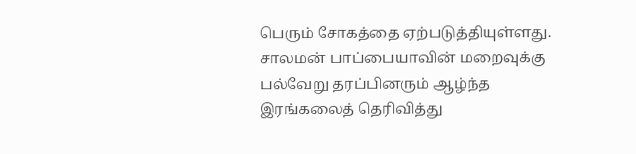பெரும் சோகத்தை ஏற்படுத்தியுள்ளது. சாலமன் பாப்பையாவின் மறைவுக்கு பல்வேறு தரப்பினரும் ஆழ்ந்த இரங்கலைத் தெரிவித்து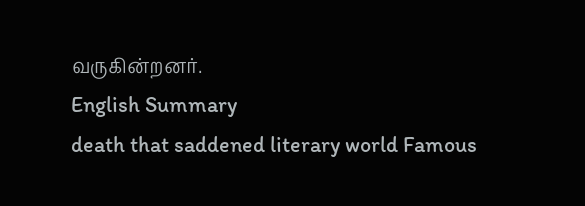வருகின்றனர்.
English Summary
death that saddened literary world Famous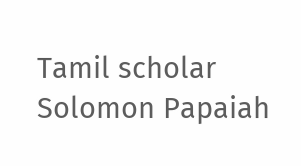Tamil scholar Solomon Papaiah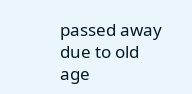passed away due to old age